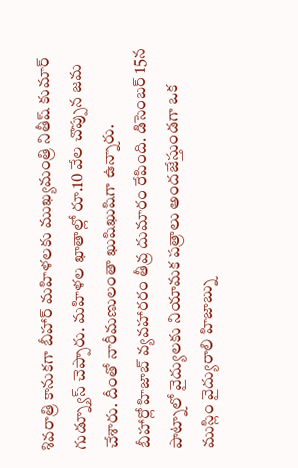శివరాత్రి కానుకగా బీహార్ మహిళలకు ముఖ్యమంత్రి నితీష్ కుమార్ గుడ్న్యూస్ చెప్పారు. మహిళల ఖాతాల్లో రూ.10 వేల చొప్పున జమ చేశారు. దీంతో నారీమణులంతా ఖుషిఖుషిగా ఉన్నారు.
బీహార్లో హిజాబ్ వ్యవహారరం తీవ్ర దుమారం రేపింది. డిసెంబర్ 15న పాట్నాలో వైద్యులకు నియామక పత్రాలు అందజేస్తుండగా ఒక ముస్లిం వైద్యురాలి హిజాబ్ను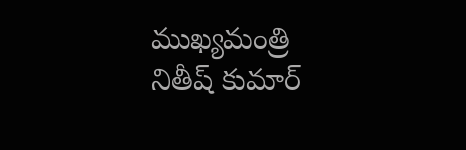ముఖ్యమంత్రి నితీష్ కుమార్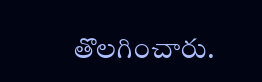తొలగించారు.